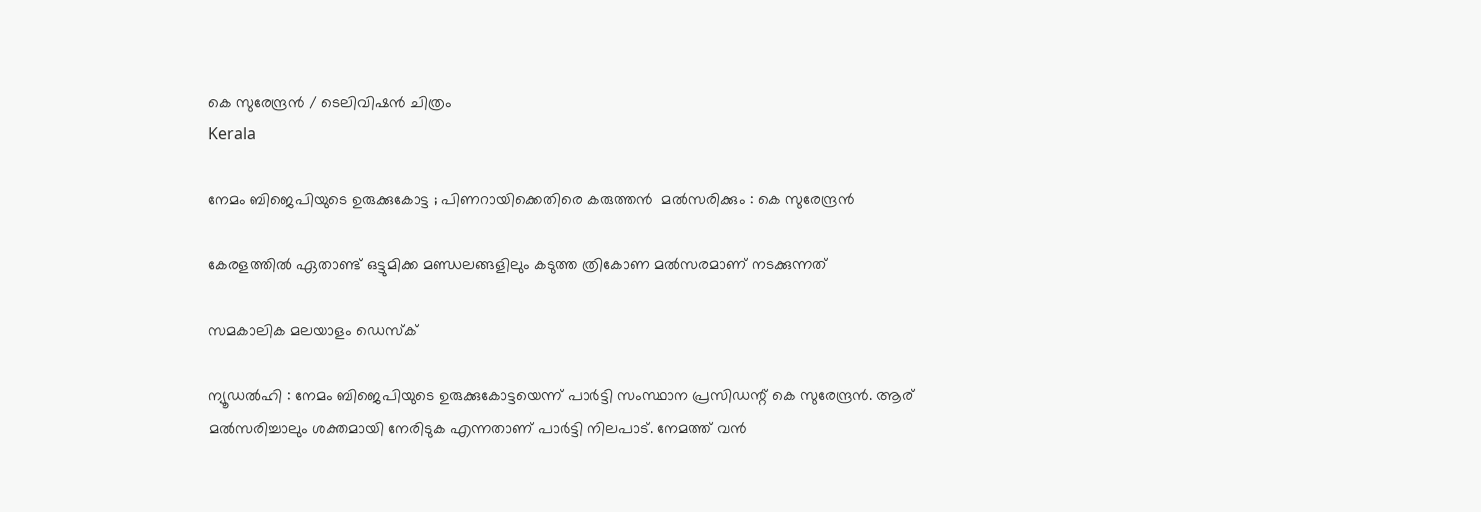കെ സുരേന്ദ്രന്‍ / ടെലിവിഷന്‍ ചിത്രം
Kerala

നേമം ബിജെപിയുടെ ഉരുക്കുകോട്ട ; പിണറായിക്കെതിരെ കരുത്തന്‍  മല്‍സരിക്കും : കെ സുരേന്ദ്രന്‍

കേരളത്തില്‍ ഏതാണ്ട് ഒട്ടുമിക്ക മണ്ഡലങ്ങളിലും കടുത്ത ത്രികോണ മല്‍സരമാണ് നടക്കുന്നത്

സമകാലിക മലയാളം ഡെസ്ക്

ന്യൂഡല്‍ഹി : നേമം ബിജെപിയുടെ ഉരുക്കുകോട്ടയെന്ന് പാര്‍ട്ടി സംസ്ഥാന പ്രസിഡന്റ് കെ സുരേന്ദ്രന്‍. ആര് മല്‍സരിച്ചാലും ശക്തമായി നേരിടുക എന്നതാണ് പാര്‍ട്ടി നിലപാട്. നേമത്ത് വന്‍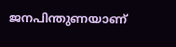ജനപിന്തുണയാണ്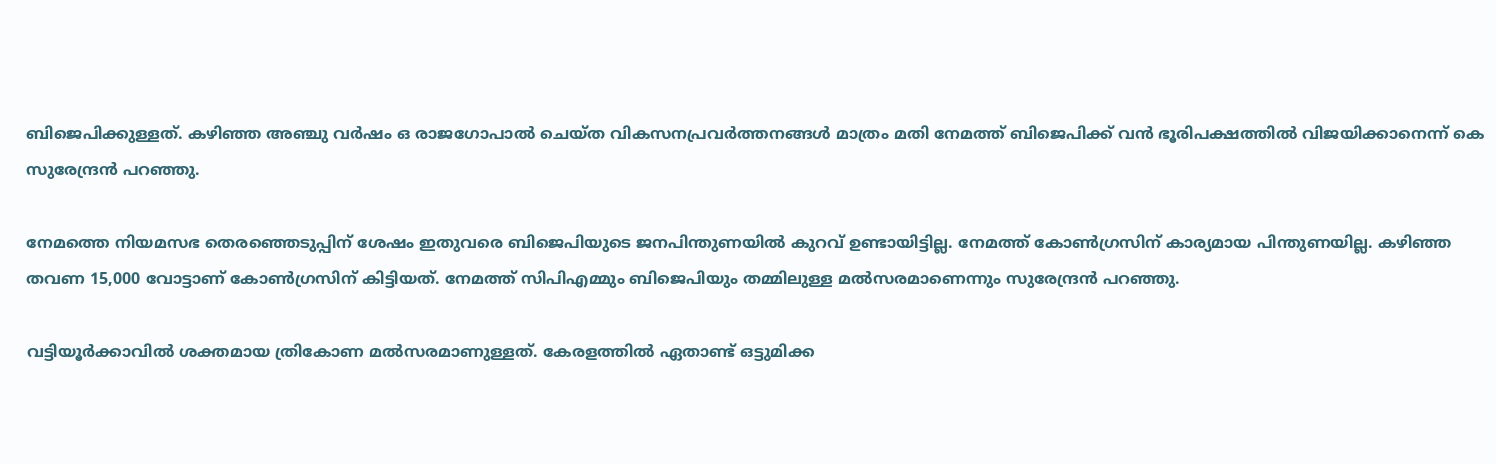ബിജെപിക്കുള്ളത്. കഴിഞ്ഞ അഞ്ചു വര്‍ഷം ഒ രാജഗോപാല്‍ ചെയ്ത വികസനപ്രവര്‍ത്തനങ്ങള്‍ മാത്രം മതി നേമത്ത് ബിജെപിക്ക് വന്‍ ഭൂരിപക്ഷത്തില്‍ വിജയിക്കാനെന്ന് കെ സുരേന്ദ്രന്‍ പറഞ്ഞു.

നേമത്തെ നിയമസഭ തെരഞ്ഞെടുപ്പിന് ശേഷം ഇതുവരെ ബിജെപിയുടെ ജനപിന്തുണയില്‍ കുറവ് ഉണ്ടായിട്ടില്ല. നേമത്ത് കോണ്‍ഗ്രസിന് കാര്യമായ പിന്തുണയില്ല. കഴിഞ്ഞ തവണ 15,000 വോട്ടാണ് കോണ്‍ഗ്രസിന് കിട്ടിയത്. നേമത്ത് സിപിഎമ്മും ബിജെപിയും തമ്മിലുള്ള മല്‍സരമാണെന്നും സുരേന്ദ്രന്‍ പറഞ്ഞു.

വട്ടിയൂര്‍ക്കാവില്‍ ശക്തമായ ത്രികോണ മല്‍സരമാണുള്ളത്. കേരളത്തില്‍ ഏതാണ്ട് ഒട്ടുമിക്ക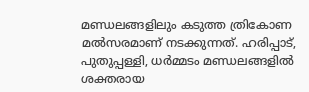മണ്ഡലങ്ങളിലും കടുത്ത ത്രികോണ മല്‍സരമാണ് നടക്കുന്നത്. ഹരിപ്പാട്, പുതുപ്പള്ളി, ധര്‍മ്മടം മണ്ഡലങ്ങളില്‍ ശക്തരായ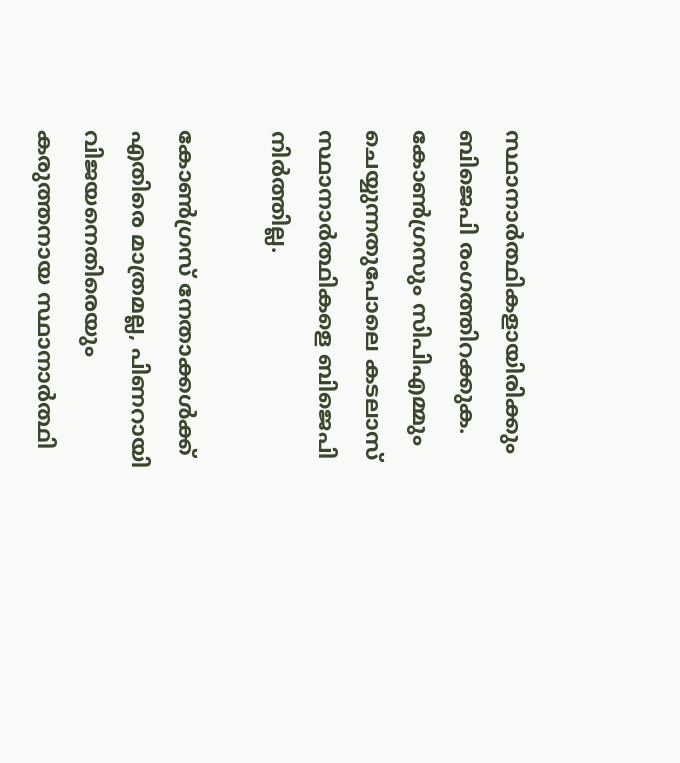സ്ഥാനാര്‍ത്ഥികളായിരിക്കും ബിജെപി രംഗത്തിറക്കുക. കോണ്‍ഗ്രസും സിപിഎമ്മും ചെയ്യുന്നതുപോലെ കടലാസ് സ്ഥാനാര്‍ത്ഥികളെ ബിജെപി നിര്‍ത്തില്ല.

കോണ്‍ഗ്രസ് നേതാക്കള്‍ക്ക് എതിരെ മാത്രമല്ല, പിണറായി വിജയനെതിരെയും കരുത്തനായ സ്ഥാനാര്‍ത്ഥി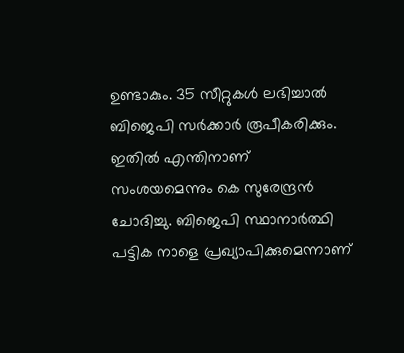ഉണ്ടാകും. 35 സീറ്റുകള്‍ ലഭിച്ചാല്‍ ബിജെപി സര്‍ക്കാര്‍ രൂപീകരിക്കും. ഇതില്‍ എന്തിനാണ് സംശയമെന്നും കെ സുരേന്ദ്രന്‍ ചോദിച്ചു. ബിജെപി സ്ഥാനാര്‍ത്ഥി പട്ടിക നാളെ പ്രഖ്യാപിക്കുമെന്നാണ്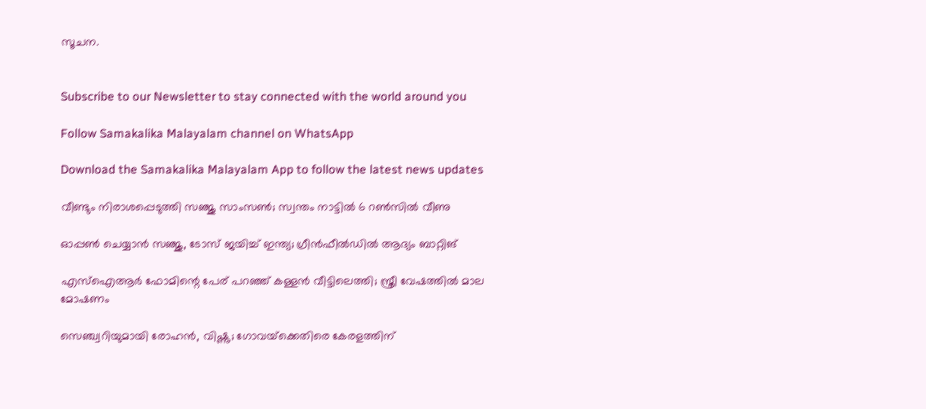സൂചന.


Subscribe to our Newsletter to stay connected with the world around you

Follow Samakalika Malayalam channel on WhatsApp

Download the Samakalika Malayalam App to follow the latest news updates

വീണ്ടും നിരാശപ്പെടുത്തി സഞ്ജു സാംസണ്‍; സ്വന്തം നാട്ടില്‍ 6 റണ്‍സില്‍ വീണു

ഓപ്പൺ ചെയ്യാൻ സഞ്ജു, ടോസ് ജയിച്ച് ഇന്ത്യ; ഗ്രീന്‍ഫീല്‍ഡില്‍ ആദ്യം ബാറ്റിങ്

എസ്‌ഐആര്‍ ഫോമിന്റെ പേര് പറഞ്ഞ് കള്ളന്‍ വീട്ടിലെത്തി; സ്ത്രീ വേഷത്തില്‍ മാല മോഷണം

സെഞ്ച്വറിയുമായി രോഹന്‍, വിഷ്ണു; ഗോവയ്‌ക്കെതിരെ കേരളത്തിന്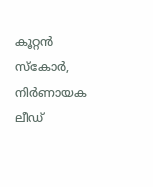കൂറ്റന്‍ സ്‌കോര്‍, നിര്‍ണായക ലീഡ്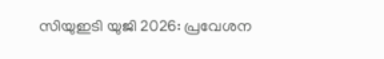സിയുഇടി യുജി 2026: പ്രവേശന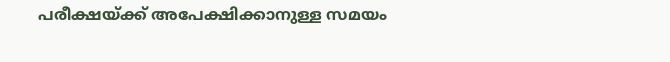പരീക്ഷയ്ക്ക് അപേക്ഷിക്കാനുള്ള സമയം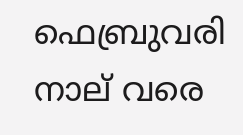ഫെബ്രുവരി നാല് വരെ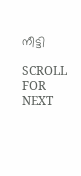നീട്ടി

SCROLL FOR NEXT